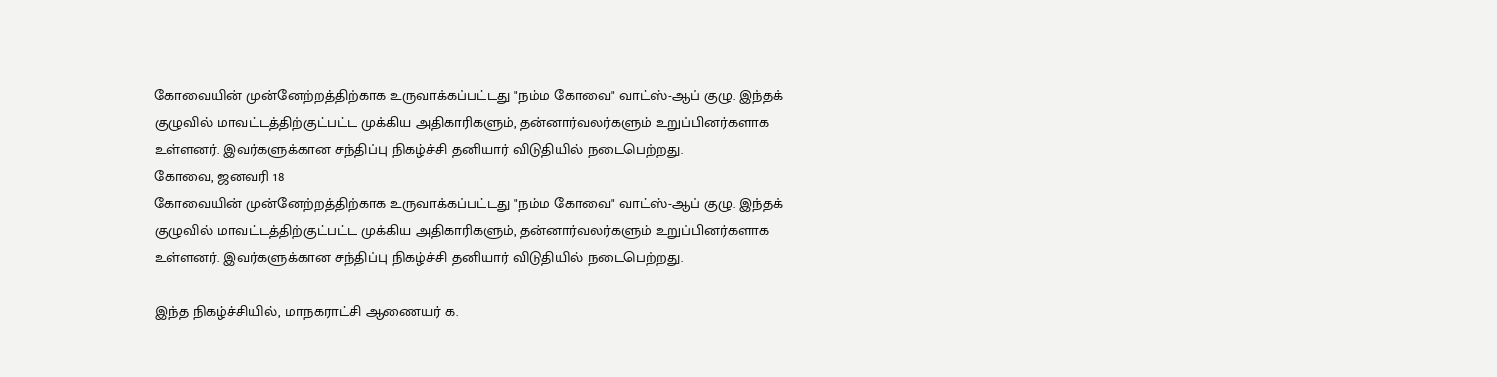கோவையின் முன்னேற்றத்திற்காக உருவாக்கப்பட்டது "நம்ம கோவை" வாட்ஸ்-ஆப் குழு. இந்தக் குழுவில் மாவட்டத்திற்குட்பட்ட முக்கிய அதிகாரிகளும், தன்னார்வலர்களும் உறுப்பினர்களாக உள்ளனர். இவர்களுக்கான சந்திப்பு நிகழ்ச்சி தனியார் விடுதியில் நடைபெற்றது.
கோவை, ஜனவரி 18
கோவையின் முன்னேற்றத்திற்காக உருவாக்கப்பட்டது "நம்ம கோவை" வாட்ஸ்-ஆப் குழு. இந்தக் குழுவில் மாவட்டத்திற்குட்பட்ட முக்கிய அதிகாரிகளும், தன்னார்வலர்களும் உறுப்பினர்களாக உள்ளனர். இவர்களுக்கான சந்திப்பு நிகழ்ச்சி தனியார் விடுதியில் நடைபெற்றது.

இந்த நிகழ்ச்சியில், மாநகராட்சி ஆணையர் க.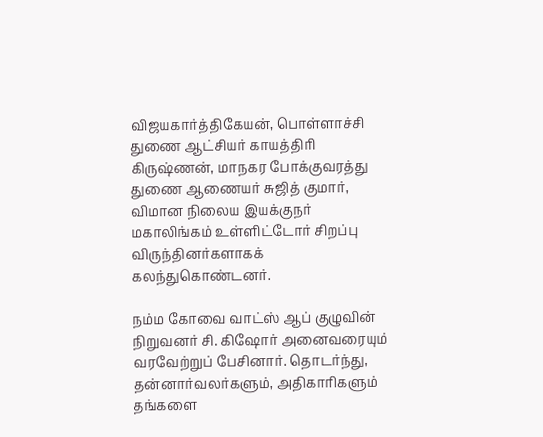விஜயகார்த்திகேயன், பொள்ளாச்சி துணை ஆட்சியர் காயத்திரி கிருஷ்ணன், மாநகர போக்குவரத்து துணை ஆணையர் சுஜித் குமார், விமான நிலைய இயக்குநர் மகாலிங்கம் உள்ளிட்டோர் சிறப்பு விருந்தினர்களாகக் கலந்துகொண்டனர்.

நம்ம கோவை வாட்ஸ் ஆப் குழுவின் நிறுவனர் சி. கிஷோர் அனைவரையும் வரவேற்றுப் பேசினார். தொடர்ந்து, தன்னார்வலர்களும், அதிகாரிகளும் தங்களை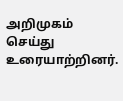அறிமுகம் செய்து உரையாற்றினர்.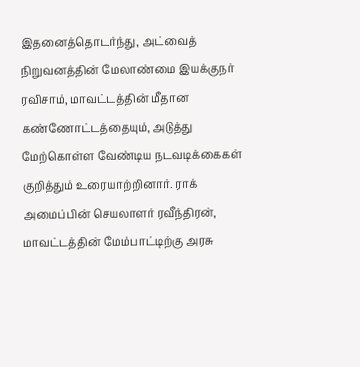இதனைத்தொடர்ந்து, அட்வைத் நிறுவனத்தின் மேலாண்மை இயக்குநர் ரவிசாம், மாவட்டத்தின் மீதான கண்ணோட்டத்தையும், அடுத்து மேற்கொள்ள வேண்டிய நடவடிக்கைகள் குறித்தும் உரையாற்றினார். ராக் அமைப்பின் செயலாளர் ரவீந்திரன், மாவட்டத்தின் மேம்பாட்டிற்கு அரசு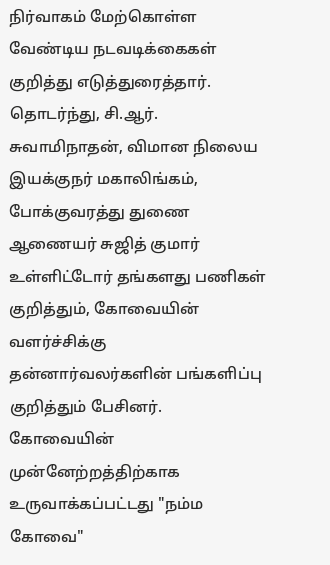நிர்வாகம் மேற்கொள்ள வேண்டிய நடவடிக்கைகள் குறித்து எடுத்துரைத்தார். தொடர்ந்து, சி.ஆர். சுவாமிநாதன், விமான நிலைய இயக்குநர் மகாலிங்கம், போக்குவரத்து துணை ஆணையர் சுஜித் குமார் உள்ளிட்டோர் தங்களது பணிகள் குறித்தும், கோவையின் வளர்ச்சிக்கு தன்னார்வலர்களின் பங்களிப்பு குறித்தும் பேசினர்.
கோவையின் முன்னேற்றத்திற்காக உருவாக்கப்பட்டது "நம்ம கோவை"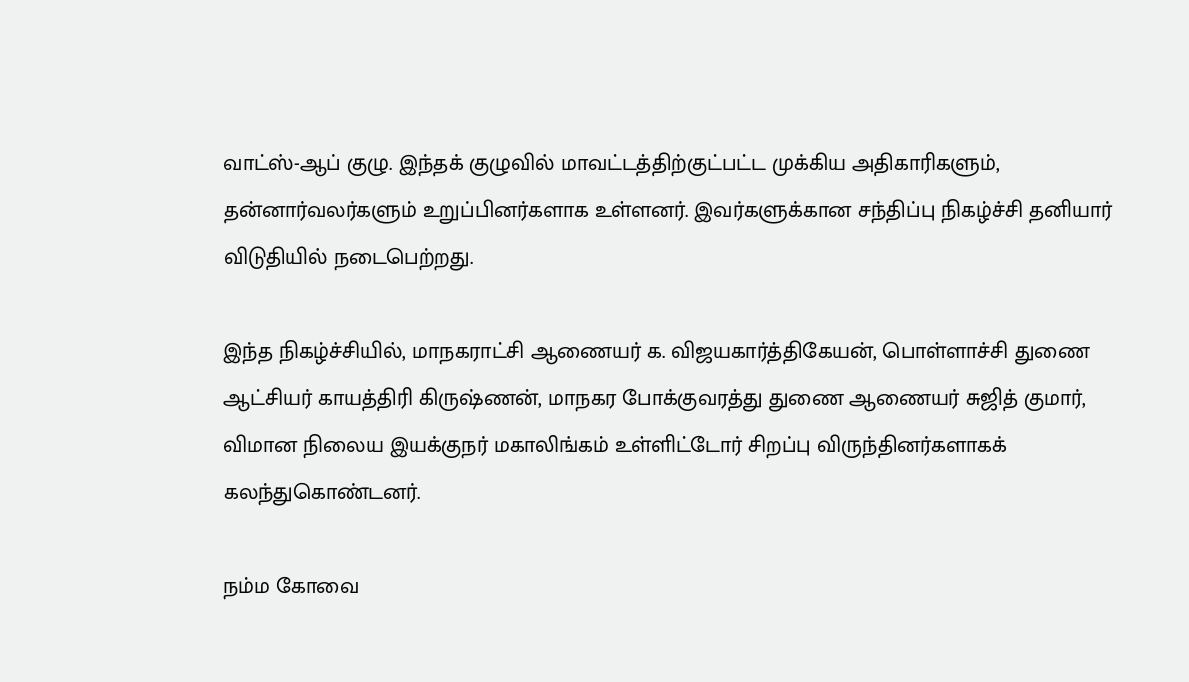வாட்ஸ்-ஆப் குழு. இந்தக் குழுவில் மாவட்டத்திற்குட்பட்ட முக்கிய அதிகாரிகளும், தன்னார்வலர்களும் உறுப்பினர்களாக உள்ளனர். இவர்களுக்கான சந்திப்பு நிகழ்ச்சி தனியார் விடுதியில் நடைபெற்றது.

இந்த நிகழ்ச்சியில், மாநகராட்சி ஆணையர் க. விஜயகார்த்திகேயன், பொள்ளாச்சி துணை ஆட்சியர் காயத்திரி கிருஷ்ணன், மாநகர போக்குவரத்து துணை ஆணையர் சுஜித் குமார், விமான நிலைய இயக்குநர் மகாலிங்கம் உள்ளிட்டோர் சிறப்பு விருந்தினர்களாகக் கலந்துகொண்டனர்.

நம்ம கோவை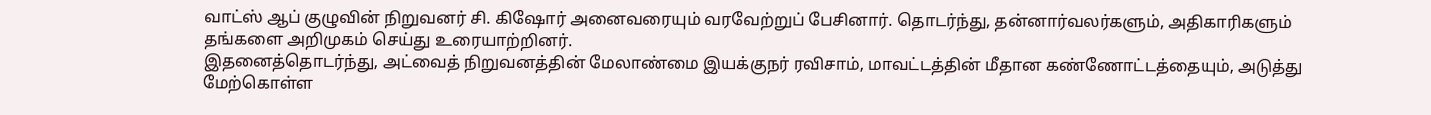வாட்ஸ் ஆப் குழுவின் நிறுவனர் சி. கிஷோர் அனைவரையும் வரவேற்றுப் பேசினார். தொடர்ந்து, தன்னார்வலர்களும், அதிகாரிகளும் தங்களை அறிமுகம் செய்து உரையாற்றினர்.
இதனைத்தொடர்ந்து, அட்வைத் நிறுவனத்தின் மேலாண்மை இயக்குநர் ரவிசாம், மாவட்டத்தின் மீதான கண்ணோட்டத்தையும், அடுத்து மேற்கொள்ள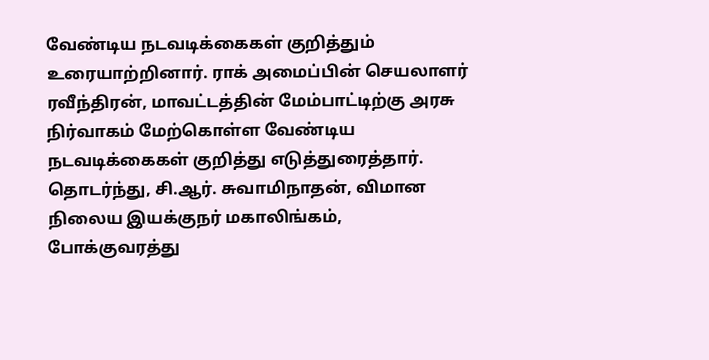வேண்டிய நடவடிக்கைகள் குறித்தும் உரையாற்றினார். ராக் அமைப்பின் செயலாளர் ரவீந்திரன், மாவட்டத்தின் மேம்பாட்டிற்கு அரசு நிர்வாகம் மேற்கொள்ள வேண்டிய நடவடிக்கைகள் குறித்து எடுத்துரைத்தார். தொடர்ந்து, சி.ஆர். சுவாமிநாதன், விமான நிலைய இயக்குநர் மகாலிங்கம், போக்குவரத்து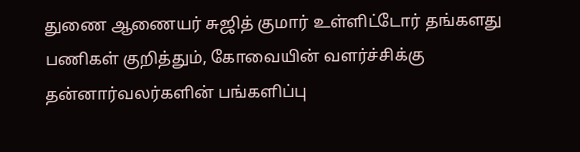துணை ஆணையர் சுஜித் குமார் உள்ளிட்டோர் தங்களது பணிகள் குறித்தும், கோவையின் வளர்ச்சிக்கு தன்னார்வலர்களின் பங்களிப்பு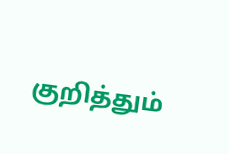குறித்தும்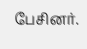பேசினர்.